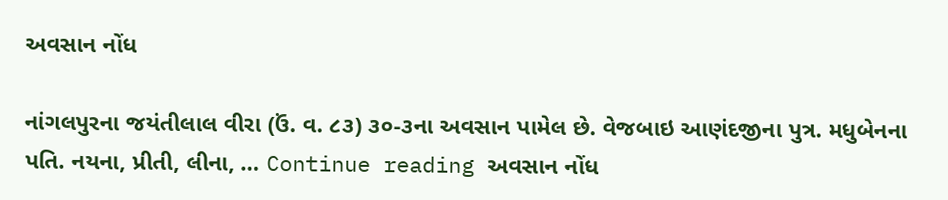અવસાન નોંધ

નાંગલપુરના જયંતીલાલ વીરા (ઉં. વ. ૮૩) ૩૦-૩ના અવસાન પામેલ છે. વેજબાઇ આણંદજીના પુત્ર. મધુબેનના પતિ. નયના, પ્રીતી, લીના, … Continue reading અવસાન નોંધ